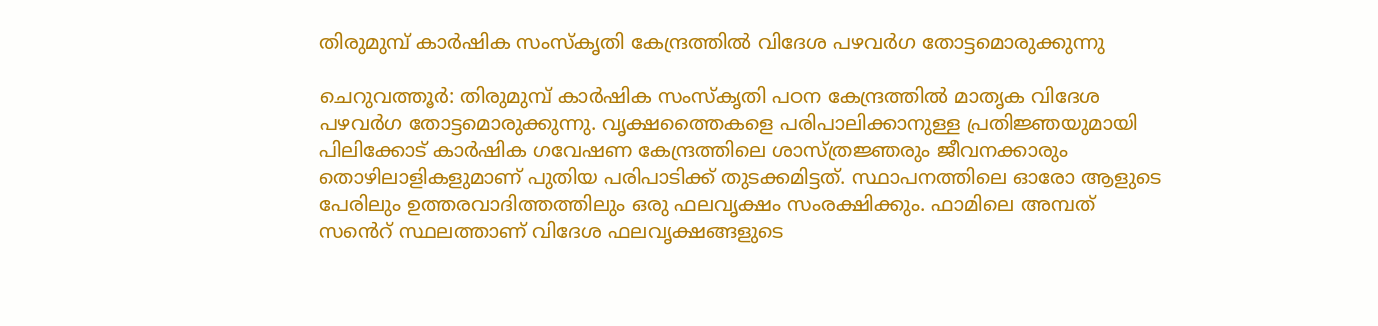തിരുമുമ്പ് കാര്‍ഷിക സംസ്‌കൃതി കേന്ദ്രത്തിൽ വിദേശ പഴവര്‍ഗ തോട്ടമൊരുക്കുന്നു

ചെറുവത്തൂർ: തിരുമുമ്പ് കാര്‍ഷിക സംസ്‌കൃതി പഠന കേന്ദ്രത്തിൽ മാതൃക വിദേശ പഴവര്‍ഗ തോട്ടമൊരുക്കുന്നു. വൃക്ഷത്തൈകളെ പരിപാലിക്കാനുള്ള പ്രതിജ്ഞയുമായി പിലിക്കോട് കാര്‍ഷിക ഗവേഷണ കേന്ദ്രത്തിലെ ശാസ്ത്രജ്ഞരും ജീവനക്കാരും തൊഴിലാളികളുമാണ് പുതിയ പരിപാടിക്ക് തുടക്കമിട്ടത്. സ്ഥാപനത്തിലെ ഓരോ ആളുടെ പേരിലും ഉത്തരവാദിത്തത്തിലും ഒരു ഫലവൃക്ഷം സംരക്ഷിക്കും. ഫാമിലെ അമ്പത് സൻെറ് സ്ഥലത്താണ് വിദേശ ഫലവൃക്ഷങ്ങളുടെ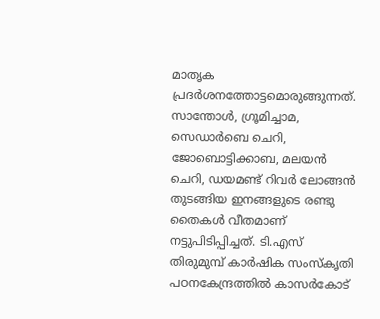മാതൃക പ്രദര്‍ശനത്തോട്ടമൊരുങ്ങുന്നത്. സാന്തോള്‍, ഗ്രൂമിച്ചാമ, സെഡാര്‍ബെ ചെറി, ജോബൊട്ടിക്കാബ, മലയന്‍ ചെറി, ഡയമണ്ട് റിവര്‍ ലോങ്ങന്‍ തുടങ്ങിയ ഇനങ്ങളുടെ രണ്ടു തൈകള്‍ വീതമാണ് നട്ടുപിടിപ്പിച്ചത്. ടി.എസ് തിരുമുമ്പ് കാര്‍ഷിക സംസ്‌കൃതി പഠനകേന്ദ്രത്തില്‍ കാസര്‍കോട്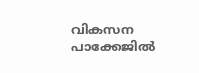വികസന പാക്കേജില്‍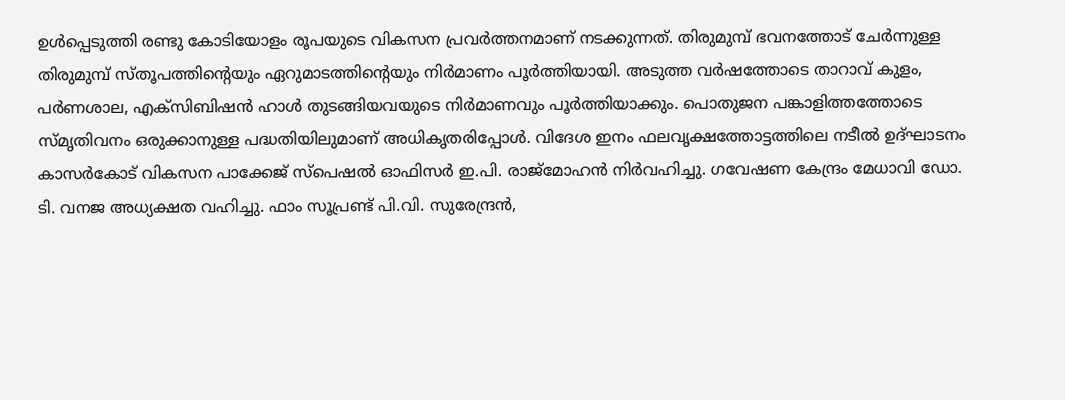ഉള്‍പ്പെടുത്തി രണ്ടു കോടിയോളം രൂപയുടെ വികസന പ്രവര്‍ത്തനമാണ് നടക്കുന്നത്. തിരുമുമ്പ് ഭവനത്തോട് ചേര്‍ന്നുള്ള തിരുമുമ്പ് സ്തൂപത്തിന്റെയും ഏറുമാടത്തിന്റെയും നിര്‍മാണം പൂര്‍ത്തിയായി. അടുത്ത വര്‍ഷത്തോടെ താറാവ് കുളം, പര്‍ണശാല, എക്‌സിബിഷന്‍ ഹാള്‍ തുടങ്ങിയവയുടെ നിര്‍മാണവും പൂര്‍ത്തിയാക്കും. പൊതുജന പങ്കാളിത്തത്തോടെ സ്മൃതിവനം ഒരുക്കാനുള്ള പദ്ധതിയിലുമാണ് അധികൃതരിപ്പോള്‍. വിദേശ ഇനം ഫലവൃക്ഷത്തോട്ടത്തിലെ നടീല്‍ ഉദ്ഘാടനം കാസര്‍കോട് വികസന പാക്കേജ് സ്‌പെഷല്‍ ഓഫിസര്‍ ഇ.പി. രാജ്മോഹന്‍ നിര്‍വഹിച്ചു. ഗവേഷണ കേന്ദ്രം മേധാവി ഡോ. ടി. വനജ അധ്യക്ഷത വഹിച്ചു. ഫാം സൂപ്രണ്ട് പി.വി. സുരേന്ദ്രന്‍,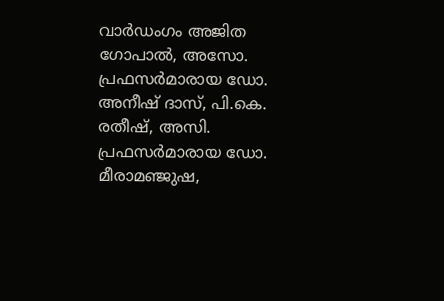വാര്‍ഡംഗം അജിത ഗോപാല്‍, അസോ. പ്രഫസര്‍മാരായ ഡോ. അനീഷ് ദാസ്, പി.കെ. രതീഷ്, അസി. പ്രഫസര്‍മാരായ ഡോ. മീരാമഞ്ജുഷ,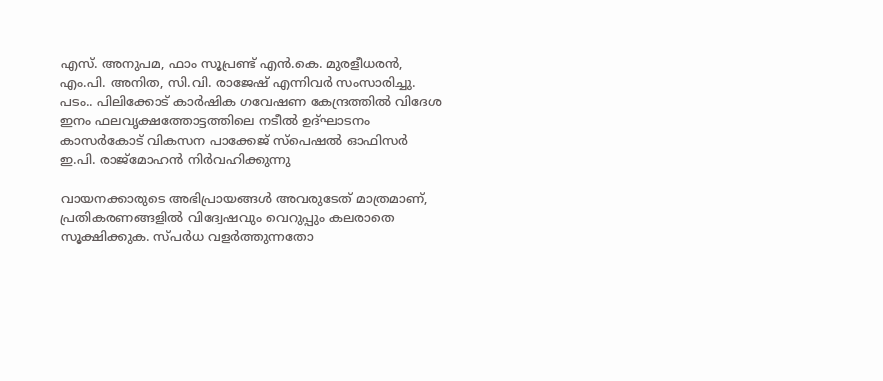എസ്. അനുപമ, ഫാം സൂപ്രണ്ട് എന്‍.കെ. മുരളീധരന്‍, എം.പി. അനിത, സി.വി. രാജേഷ് എന്നിവര്‍ സംസാരിച്ചു. പടം.. പിലിക്കോട് കാർഷിക ഗവേഷണ കേന്ദ്രത്തിൽ വിദേശ ഇനം ഫലവൃക്ഷത്തോട്ടത്തിലെ നടീല്‍ ഉദ്ഘാടനം കാസര്‍കോട് വികസന പാക്കേജ് സ്‌പെഷല്‍ ഓഫിസര്‍ ഇ.പി. രാജ്മോഹന്‍ നിർവഹിക്കുന്നു

വായനക്കാരുടെ അഭിപ്രായങ്ങള്‍ അവരുടേത് മാത്രമാണ്, പ്രതികരണങ്ങളിൽ വിദ്വേഷവും വെറുപ്പും കലരാതെ സൂക്ഷിക്കുക. സ്പർധ വളർത്തുന്നതോ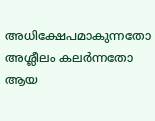അധിക്ഷേപമാകുന്നതോ അശ്ലീലം കലർന്നതോ ആയ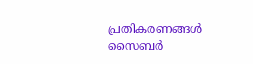പ്രതികരണങ്ങൾ സൈബർ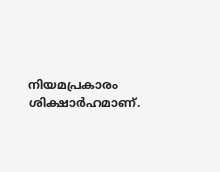നിയമപ്രകാരം ശിക്ഷാർഹമാണ്.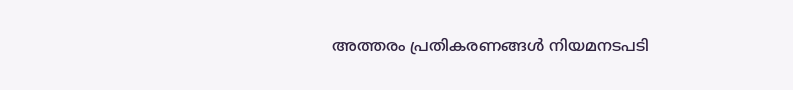അത്തരം പ്രതികരണങ്ങൾ നിയമനടപടി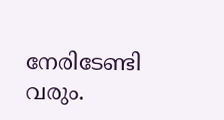നേരിടേണ്ടി വരും.